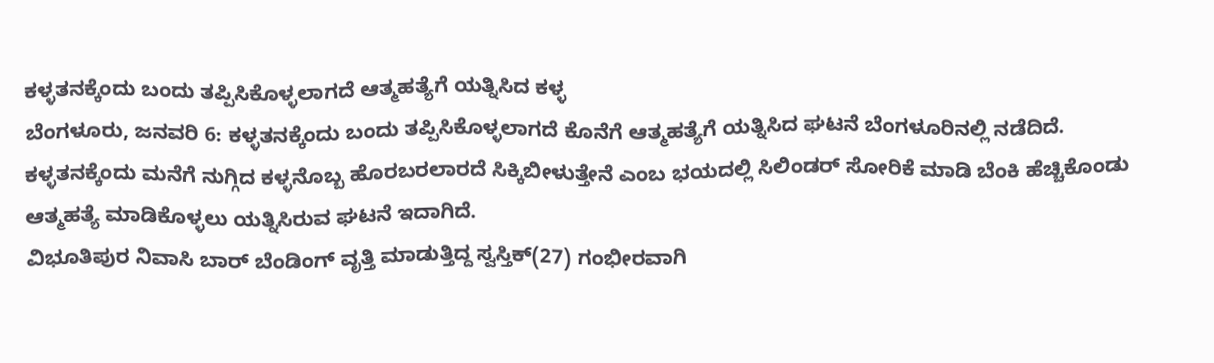ಕಳ್ಳತನಕ್ಕೆಂದು ಬಂದು ತಪ್ಪಿಸಿಕೊಳ್ಳಲಾಗದೆ ಆತ್ಮಹತ್ಯೆಗೆ ಯತ್ನಿಸಿದ ಕಳ್ಳ
ಬೆಂಗಳೂರು, ಜನವರಿ 6: ಕಳ್ಳತನಕ್ಕೆಂದು ಬಂದು ತಪ್ಪಿಸಿಕೊಳ್ಳಲಾಗದೆ ಕೊನೆಗೆ ಆತ್ಮಹತ್ಯೆಗೆ ಯತ್ನಿಸಿದ ಘಟನೆ ಬೆಂಗಳೂರಿನಲ್ಲಿ ನಡೆದಿದೆ.
ಕಳ್ಳತನಕ್ಕೆಂದು ಮನೆಗೆ ನುಗ್ಗಿದ ಕಳ್ಳನೊಬ್ಬ ಹೊರಬರಲಾರದೆ ಸಿಕ್ಕಿಬೀಳುತ್ತೇನೆ ಎಂಬ ಭಯದಲ್ಲಿ ಸಿಲಿಂಡರ್ ಸೋರಿಕೆ ಮಾಡಿ ಬೆಂಕಿ ಹೆಚ್ಚಿಕೊಂಡು ಆತ್ಮಹತ್ಯೆ ಮಾಡಿಕೊಳ್ಳಲು ಯತ್ನಿಸಿರುವ ಘಟನೆ ಇದಾಗಿದೆ.
ವಿಭೂತಿಪುರ ನಿವಾಸಿ ಬಾರ್ ಬೆಂಡಿಂಗ್ ವೃತ್ತಿ ಮಾಡುತ್ತಿದ್ದ ಸ್ವಸ್ತಿಕ್(27) ಗಂಭೀರವಾಗಿ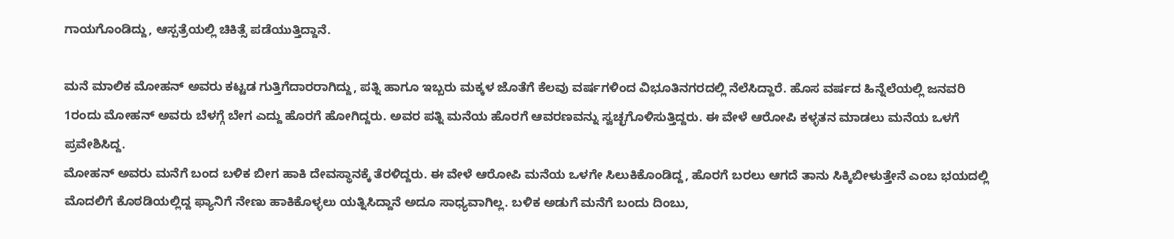ಗಾಯಗೊಂಡಿದ್ದು, ಆಸ್ಪತ್ರೆಯಲ್ಲಿ ಚಿಕಿತ್ಸೆ ಪಡೆಯುತ್ತಿದ್ದಾನೆ.

ಮನೆ ಮಾಲಿಕ ಮೋಹನ್ ಅವರು ಕಟ್ಟಡ ಗುತ್ತಿಗೆದಾರರಾಗಿದ್ದು, ಪತ್ನಿ ಹಾಗೂ ಇಬ್ಬರು ಮಕ್ಕಳ ಜೊತೆಗೆ ಕೆಲವು ವರ್ಷಗಳಿಂದ ವಿಭೂತಿನಗರದಲ್ಲಿ ನೆಲೆಸಿದ್ದಾರೆ. ಹೊಸ ವರ್ಷದ ಹಿನ್ನೆಲೆಯಲ್ಲಿ ಜನವರಿ 1ರಂದು ಮೋಹನ್ ಅವರು ಬೆಳಗ್ಗೆ ಬೇಗ ಎದ್ದು ಹೊರಗೆ ಹೋಗಿದ್ದರು. ಅವರ ಪತ್ನಿ ಮನೆಯ ಹೊರಗೆ ಆವರಣವನ್ನು ಸ್ವಚ್ಛಗೊಳಿಸುತ್ತಿದ್ದರು. ಈ ವೇಳೆ ಆರೋಪಿ ಕಳ್ಳತನ ಮಾಡಲು ಮನೆಯ ಒಳಗೆ ಪ್ರವೇಶಿಸಿದ್ದ.
ಮೋಹನ್ ಅವರು ಮನೆಗೆ ಬಂದ ಬಳಿಕ ಬೀಗ ಹಾಕಿ ದೇವಸ್ಥಾನಕ್ಕೆ ತೆರಳಿದ್ದರು. ಈ ವೇಳೆ ಆರೋಪಿ ಮನೆಯ ಒಳಗೇ ಸಿಲುಕಿಕೊಂಡಿದ್ದ, ಹೊರಗೆ ಬರಲು ಆಗದೆ ತಾನು ಸಿಕ್ಕಿಬೀಳುತ್ತೇನೆ ಎಂಬ ಭಯದಲ್ಲಿ ಮೊದಲಿಗೆ ಕೊಠಡಿಯಲ್ಲಿದ್ದ ಫ್ಯಾನಿಗೆ ನೇಣು ಹಾಕಿಕೊಳ್ಳಲು ಯತ್ನಿಸಿದ್ದಾನೆ ಅದೂ ಸಾಧ್ಯವಾಗಿಲ್ಲ. ಬಳಿಕ ಅಡುಗೆ ಮನೆಗೆ ಬಂದು ದಿಂಬು,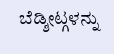ಬೆಡ್ಶೀಟ್ಗಳನ್ನು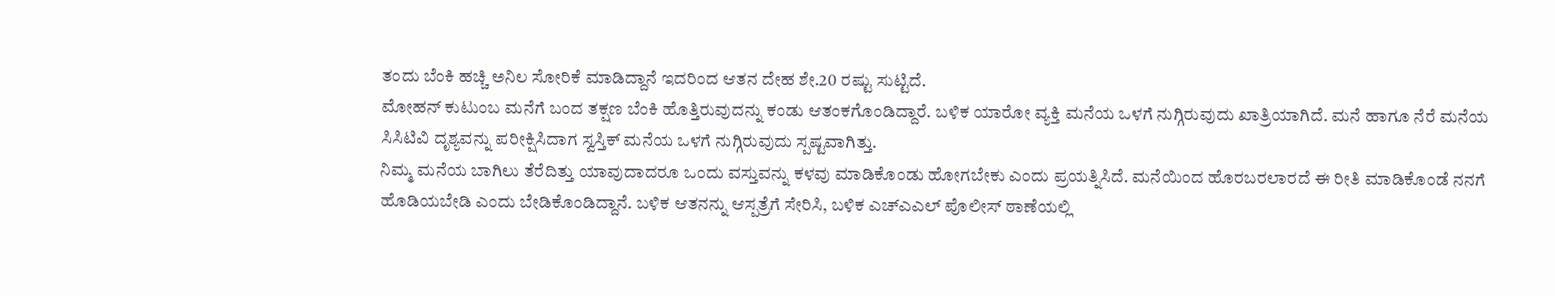ತಂದು ಬೆಂಕಿ ಹಚ್ಚಿ ಅನಿಲ ಸೋರಿಕೆ ಮಾಡಿದ್ದಾನೆ ಇದರಿಂದ ಆತನ ದೇಹ ಶೇ.20 ರಷ್ಟು ಸುಟ್ಟಿದೆ.
ಮೋಹನ್ ಕುಟುಂಬ ಮನೆಗೆ ಬಂದ ತಕ್ಷಣ ಬೆಂಕಿ ಹೊತ್ತಿರುವುದನ್ನು ಕಂಡು ಆತಂಕಗೊಂಡಿದ್ದಾರೆ. ಬಳಿಕ ಯಾರೋ ವ್ಯಕ್ತಿ ಮನೆಯ ಒಳಗೆ ನುಗ್ಗಿರುವುದು ಖಾತ್ರಿಯಾಗಿದೆ. ಮನೆ ಹಾಗೂ ನೆರೆ ಮನೆಯ ಸಿಸಿಟಿವಿ ದೃಶ್ಯವನ್ನು ಪರೀಕ್ಷಿಸಿದಾಗ ಸ್ವಸ್ತಿಕ್ ಮನೆಯ ಒಳಗೆ ನುಗ್ಗಿರುವುದು ಸ್ಪಷ್ಟವಾಗಿತ್ತು.
ನಿಮ್ಮ ಮನೆಯ ಬಾಗಿಲು ತೆರೆದಿತ್ತು ಯಾವುದಾದರೂ ಒಂದು ವಸ್ತುವನ್ನು ಕಳವು ಮಾಡಿಕೊಂಡು ಹೋಗಬೇಕು ಎಂದು ಪ್ರಯತ್ನಿಸಿದೆ. ಮನೆಯಿಂದ ಹೊರಬರಲಾರದೆ ಈ ರೀತಿ ಮಾಡಿಕೊಂಡೆ ನನಗೆ ಹೊಡಿಯಬೇಡಿ ಎಂದು ಬೇಡಿಕೊಂಡಿದ್ದಾನೆ. ಬಳಿಕ ಆತನನ್ನು ಆಸ್ಪತ್ರೆಗೆ ಸೇರಿಸಿ, ಬಳಿಕ ಎಚ್ಎಎಲ್ ಪೊಲೀಸ್ ಠಾಣೆಯಲ್ಲಿ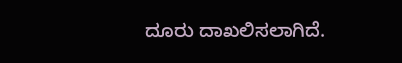ದೂರು ದಾಖಲಿಸಲಾಗಿದೆ.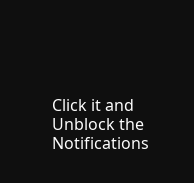Click it and Unblock the Notifications